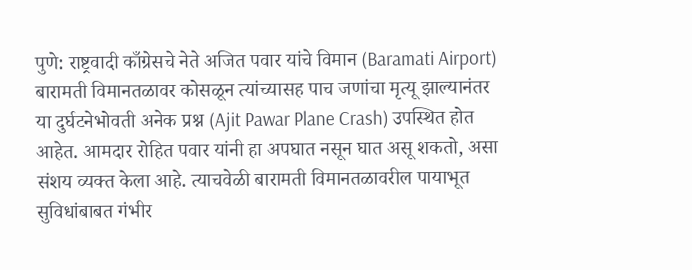पुणे: राष्ट्रवादी काँग्रेसचे नेते अजित पवार यांचे विमान (Baramati Airport) बारामती विमानतळावर कोसळून त्यांच्यासह पाच जणांचा मृत्यू झाल्यानंतर या दुर्घटनेभोवती अनेक प्रश्न (Ajit Pawar Plane Crash) उपस्थित होत आहेत. आमदार रोहित पवार यांनी हा अपघात नसून घात असू शकतो, असा संशय व्यक्त केला आहे. त्याचवेळी बारामती विमानतळावरील पायाभूत सुविधांबाबत गंभीर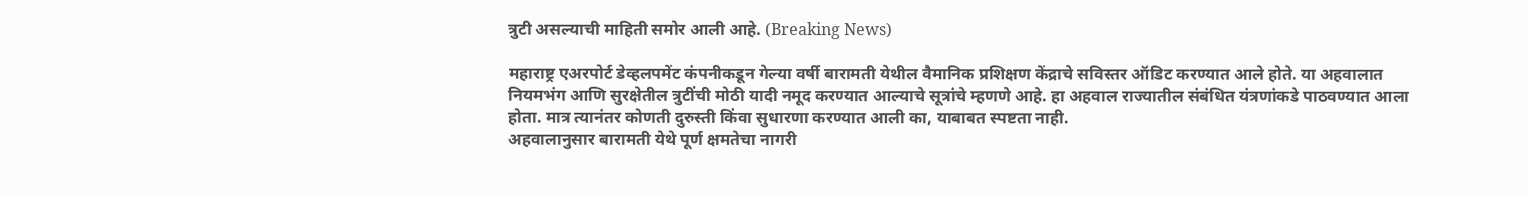त्रुटी असल्याची माहिती समोर आली आहे. (Breaking News)

महाराष्ट्र एअरपोर्ट डेव्हलपमेंट कंपनीकडून गेल्या वर्षी बारामती येथील वैमानिक प्रशिक्षण केंद्राचे सविस्तर ऑडिट करण्यात आले होते. या अहवालात नियमभंग आणि सुरक्षेतील त्रुटींची मोठी यादी नमूद करण्यात आल्याचे सूत्रांचे म्हणणे आहे. हा अहवाल राज्यातील संबंधित यंत्रणांकडे पाठवण्यात आला होता. मात्र त्यानंतर कोणती दुरुस्ती किंवा सुधारणा करण्यात आली का, याबाबत स्पष्टता नाही.
अहवालानुसार बारामती येथे पूर्ण क्षमतेचा नागरी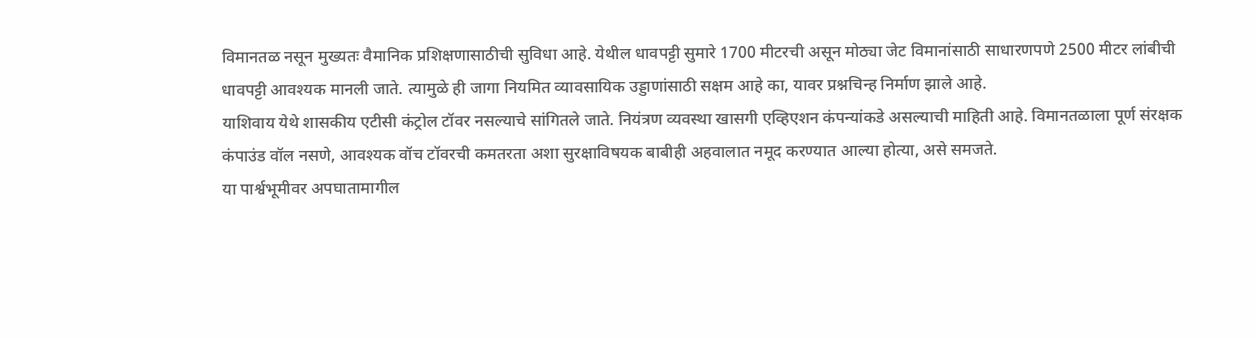विमानतळ नसून मुख्यतः वैमानिक प्रशिक्षणासाठीची सुविधा आहे. येथील धावपट्टी सुमारे 1700 मीटरची असून मोठ्या जेट विमानांसाठी साधारणपणे 2500 मीटर लांबीची धावपट्टी आवश्यक मानली जाते. त्यामुळे ही जागा नियमित व्यावसायिक उड्डाणांसाठी सक्षम आहे का, यावर प्रश्नचिन्ह निर्माण झाले आहे.
याशिवाय येथे शासकीय एटीसी कंट्रोल टॉवर नसल्याचे सांगितले जाते. नियंत्रण व्यवस्था खासगी एव्हिएशन कंपन्यांकडे असल्याची माहिती आहे. विमानतळाला पूर्ण संरक्षक कंपाउंड वॉल नसणे, आवश्यक वॉच टॉवरची कमतरता अशा सुरक्षाविषयक बाबीही अहवालात नमूद करण्यात आल्या होत्या, असे समजते.
या पार्श्वभूमीवर अपघातामागील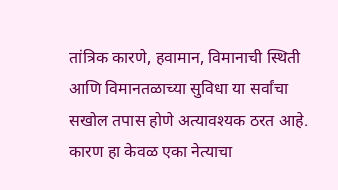तांत्रिक कारणे, हवामान, विमानाची स्थिती आणि विमानतळाच्या सुविधा या सर्वांचा सखोल तपास होणे अत्यावश्यक ठरत आहे. कारण हा केवळ एका नेत्याचा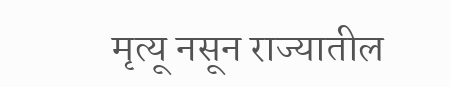मृत्यू नसून राज्यातील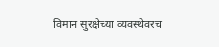विमान सुरक्षेच्या व्यवस्थेवरच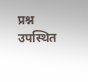प्रश्न उपस्थित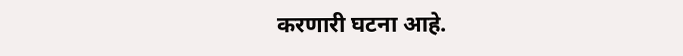करणारी घटना आहे.